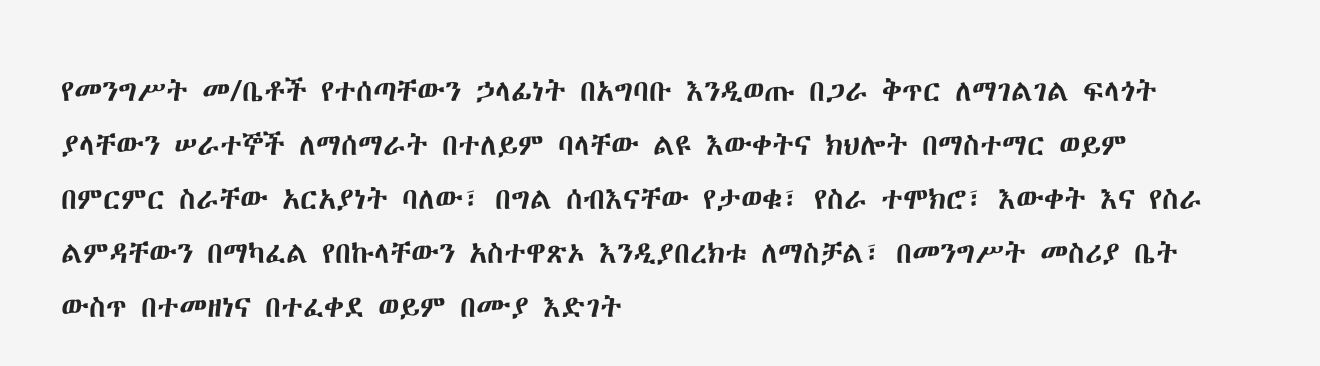የመንግሥት መ/ቤቶች የተሰጣቸውን ኃላፊነት በአግባቡ እንዲወጡ በጋራ ቅጥር ለማገልገል ፍላጎት ያላቸውን ሠራተኞች ለማሰማራት በተለይም ባላቸው ልዩ እውቀትና ክህሎት በማስተማር ወይም በምርምር ስራቸው አርአያነት ባለው፣ በግል ሰብእናቸው የታወቁ፣ የስራ ተሞክሮ፣ እውቀት እና የስራ ልምዳቸውን በማካፈል የበኩላቸውን አስተዋጽኦ እንዲያበረክቱ ለማስቻል፣ በመንግሥት መስሪያ ቤት ውስጥ በተመዘነና በተፈቀደ ወይም በሙያ እድገት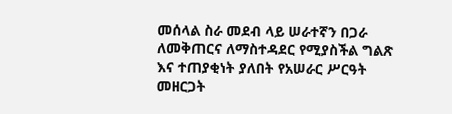መሰላል ስራ መደብ ላይ ሠራተኛን በጋራ ለመቅጠርና ለማስተዳደር የሚያስችል ግልጽ እና ተጠያቂነት ያለበት የአሠራር ሥርዓት መዘርጋት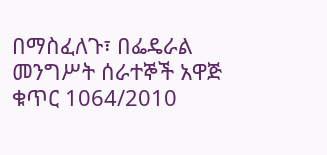በማስፈለጉ፣ በፌዴራል መንግሥት ሰራተኞች አዋጅ ቁጥር 1064/2010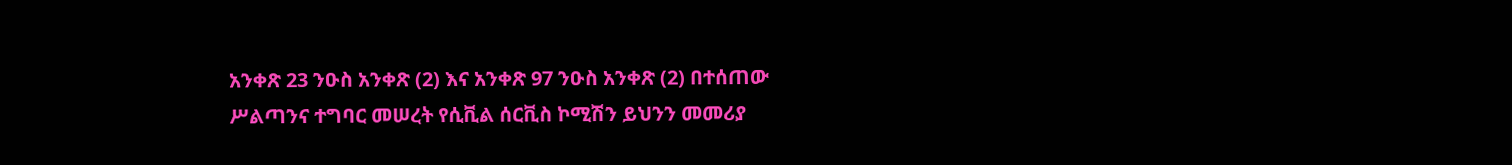አንቀጽ 23 ንዑስ አንቀጽ (2) እና አንቀጽ 97 ንዑስ አንቀጽ (2) በተሰጠው ሥልጣንና ተግባር መሠረት የሲቪል ሰርቪስ ኮሚሽን ይህንን መመሪያ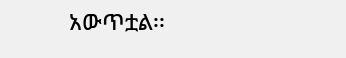አውጥቷል፡፡